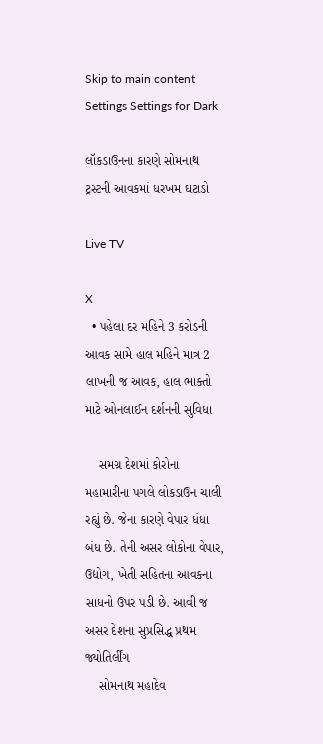Skip to main content
Settings Settings for Dark

લૉકડાઉનના કારણે સોમનાથ ટ્રસ્ટની આવકમાં ધરખમ ઘટાડો

Live TV

X
  • પહેલા દર મહિને 3 કરોડની આવક સામે હાલ મહિને માત્ર 2 લાખની જ આવક, હાલ ભાક્તો માટે ઓનલાઈન દર્શનની સુવિધા

    સમગ્ર દેશમાં કોરોના મહામારીના પગલે લોકડાઉન ચાલી રહ્યું છે. જેના કારણે વેપાર ધંધા બંધ છે. તેની અસર લોકોના વેપાર, ઉદ્યોગ, ખેતી સહિતના આવકના સાધનો ઉપર પડી છે. આવી જ અસર દેશના સુપ્રસિદ્ધ પ્રથમ જ્યોતિર્લીંગ
    સોમનાથ મહાદેવ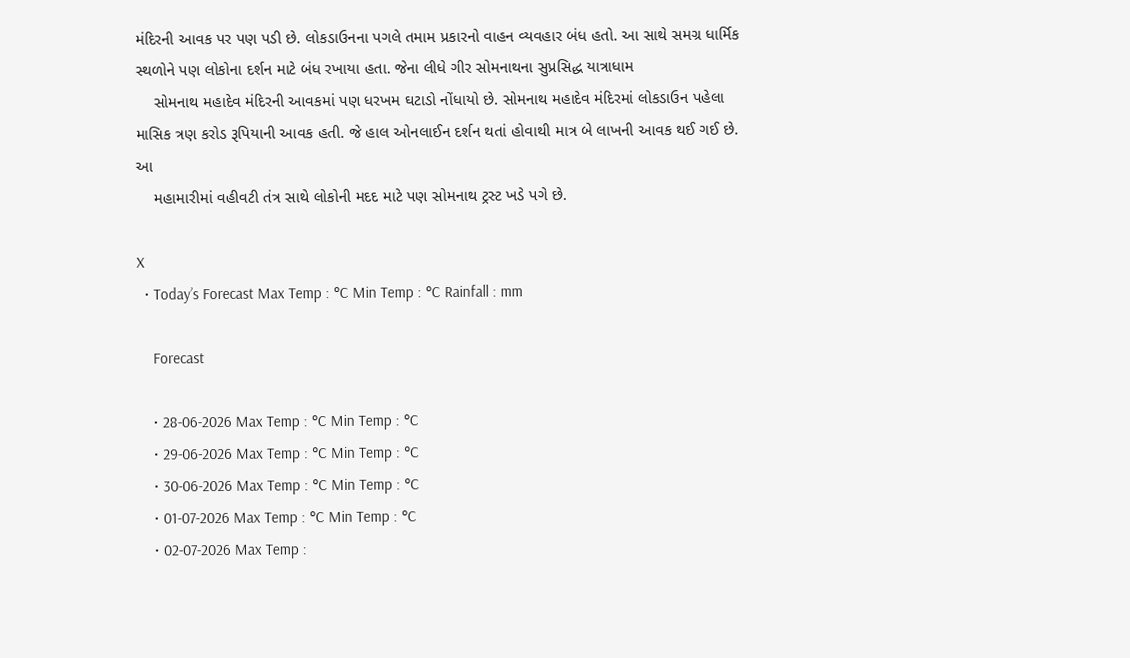મંદિરની આવક પર પણ પડી છે. લોકડાઉનના પગલે તમામ પ્રકારનો વાહન વ્યવહાર બંધ હતો. આ સાથે સમગ્ર ધાર્મિક સ્થળોને પણ લોકોના દર્શન માટે બંધ રખાયા હતા. જેના લીધે ગીર સોમનાથના સુપ્રસિદ્ધ યાત્રાધામ
    સોમનાથ મહાદેવ મંદિરની આવકમાં પણ ધરખમ ઘટાડો નોંધાયો છે. સોમનાથ મહાદેવ મંદિરમાં લોકડાઉન પહેલા માસિક ત્રણ કરોડ રૂપિયાની આવક હતી. જે હાલ ઓનલાઈન દર્શન થતાં હોવાથી માત્ર બે લાખની આવક થઈ ગઈ છે. આ
    મહામારીમાં વહીવટી તંત્ર સાથે લોકોની મદદ માટે પણ સોમનાથ ટ્રસ્ટ ખડે પગે છે.

X
  • Today’s Forecast Max Temp : °C Min Temp : °C Rainfall : mm

    Forecast

    • 28-06-2026 Max Temp : °C Min Temp : °C
    • 29-06-2026 Max Temp : °C Min Temp : °C
    • 30-06-2026 Max Temp : °C Min Temp : °C
    • 01-07-2026 Max Temp : °C Min Temp : °C
    • 02-07-2026 Max Temp :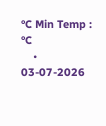°C Min Temp : °C
    • 03-07-2026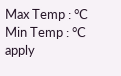Max Temp : °C Min Temp : °C
apply